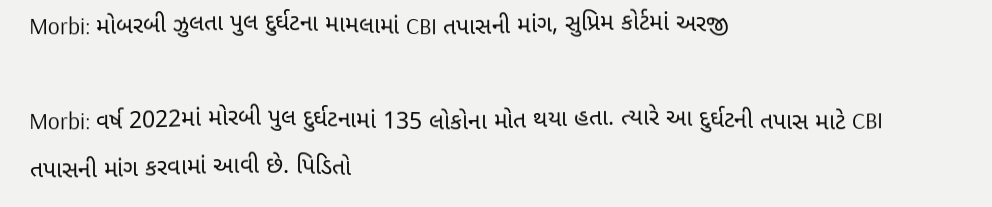Morbi: મોબરબી ઝુલતા પુલ દુર્ઘટના મામલામાં CBI તપાસની માંગ, સુપ્રિમ કોર્ટમાં અરજી

Morbi: વર્ષ 2022માં મોરબી પુલ દુર્ઘટનામાં 135 લોકોના મોત થયા હતા. ત્યારે આ દુર્ઘટની તપાસ માટે CBI તપાસની માંગ કરવામાં આવી છે. પિડિતો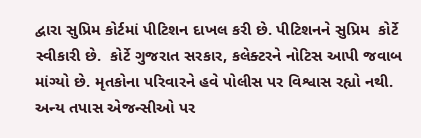દ્વારા સુપ્રિમ કોર્ટમાં પીટિશન દાખલ કરી છે. પીટિશનને સુપ્રિમ  કોર્ટે સ્વીકારી છે.  કોર્ટે ગુજરાત સરકાર, કલેક્ટરને નોટિસ આપી જવાબ માંગ્યો છે. મૃતકોના પરિવારને હવે પોલીસ પર વિશ્વાસ રહ્યો નથી. અન્ય તપાસ એજન્સીઓ પર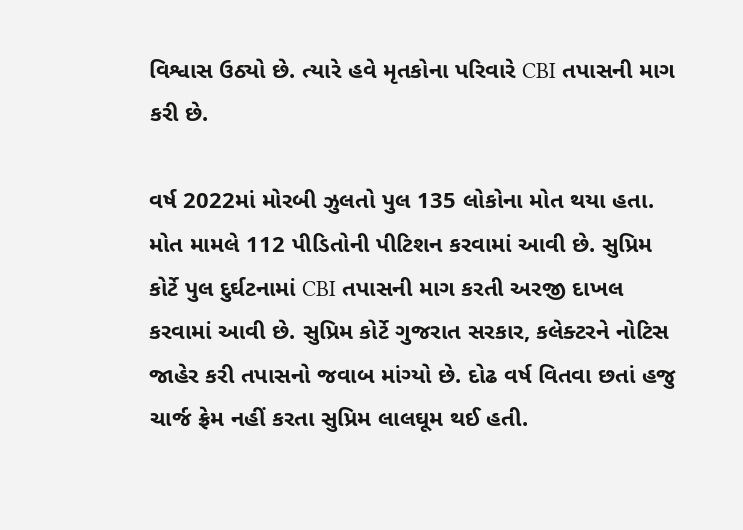વિશ્વાસ ઉઠ્યો છે. ત્યારે હવે મૃતકોના પરિવારે CBI તપાસની માગ કરી છે.

વર્ષ 2022માં મોરબી ઝુલતો પુલ 135 લોકોના મોત થયા હતા.  મોત મામલે 112 પીડિતોની પીટિશન કરવામાં આવી છે. સુપ્રિમ કોર્ટે પુલ દુર્ઘટનામાં CBI તપાસની માગ કરતી અરજી દાખલ કરવામાં આવી છે. સુપ્રિમ કોર્ટે ગુજરાત સરકાર, કલેક્ટરને નોટિસ જાહેર કરી તપાસનો જવાબ માંગ્યો છે. દોઢ વર્ષ વિતવા છતાં હજુ ચાર્જ ફ્રેમ નહીં કરતા સુપ્રિમ લાલઘૂમ થઈ હતી.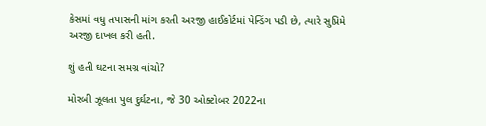કેસમાં વધુ તપાસની માંગ કરતી અરજી હાઈકોર્ટમાં પેન્ડિંગ પડી છે, ત્યારે સુપ્રિમે અરજી દાખલ કરી હતી.

શું હતી ઘટના સમગ્ર વાંચો?

મોરબી ઝૂલતા પુલ દુર્ઘટના, જે 30 ઓક્ટોબર 2022ના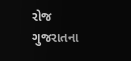રોજ ગુજરાતના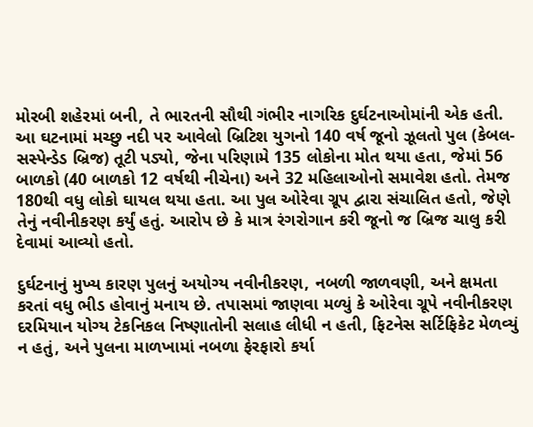મોરબી શહેરમાં બની, તે ભારતની સૌથી ગંભીર નાગરિક દુર્ઘટનાઓમાંની એક હતી. આ ઘટનામાં મચ્છુ નદી પર આવેલો બ્રિટિશ યુગનો 140 વર્ષ જૂનો ઝૂલતો પુલ (કેબલ-સસ્પેન્ડેડ બ્રિજ) તૂટી પડ્યો, જેના પરિણામે 135 લોકોના મોત થયા હતા, જેમાં 56 બાળકો (40 બાળકો 12 વર્ષથી નીચેના) અને 32 મહિલાઓનો સમાવેશ હતો. તેમજ 180થી વધુ લોકો ઘાયલ થયા હતા. આ પુલ ઓરેવા ગ્રૂપ દ્વારા સંચાલિત હતો, જેણે તેનું નવીનીકરણ કર્યું હતું. આરોપ છે કે માત્ર રંગરોગાન કરી જૂનો જ બ્રિજ ચાલુ કરી દેવામાં આવ્યો હતો.

દુર્ઘટનાનું મુખ્ય કારણ પુલનું અયોગ્ય નવીનીકરણ, નબળી જાળવણી, અને ક્ષમતા કરતાં વધુ ભીડ હોવાનું મનાય છે. તપાસમાં જાણવા મળ્યું કે ઓરેવા ગ્રૂપે નવીનીકરણ દરમિયાન યોગ્ય ટેકનિકલ નિષ્ણાતોની સલાહ લીધી ન હતી, ફિટનેસ સર્ટિફિકેટ મેળવ્યું ન હતું, અને પુલના માળખામાં નબળા ફેરફારો કર્યા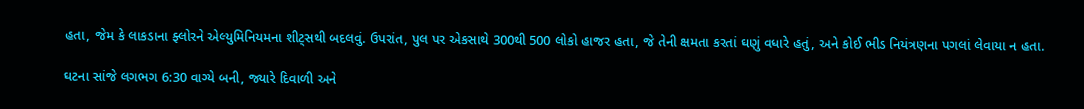હતા, જેમ કે લાકડાના ફ્લોરને એલ્યુમિનિયમના શીટ્સથી બદલવું. ઉપરાંત, પુલ પર એકસાથે 300થી 500 લોકો હાજર હતા, જે તેની ક્ષમતા કરતાં ઘણું વધારે હતું, અને કોઈ ભીડ નિયંત્રણના પગલાં લેવાયા ન હતા.

ઘટના સાંજે લગભગ 6:30 વાગ્યે બની, જ્યારે દિવાળી અને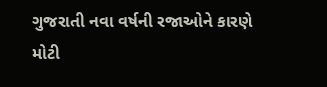ગુજરાતી નવા વર્ષની રજાઓને કારણે મોટી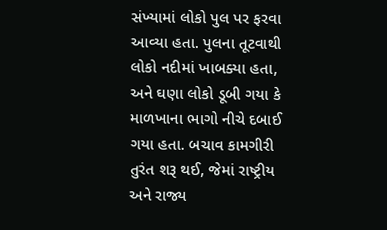સંખ્યામાં લોકો પુલ પર ફરવા આવ્યા હતા. પુલના તૂટવાથી લોકો નદીમાં ખાબક્યા હતા, અને ઘણા લોકો ડૂબી ગયા કે માળખાના ભાગો નીચે દબાઈ ગયા હતા. બચાવ કામગીરી તુરંત શરૂ થઈ, જેમાં રાષ્ટ્રીય અને રાજ્ય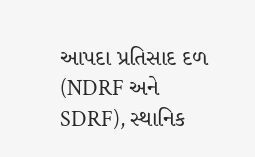આપદા પ્રતિસાદ દળ (NDRF અને SDRF), સ્થાનિક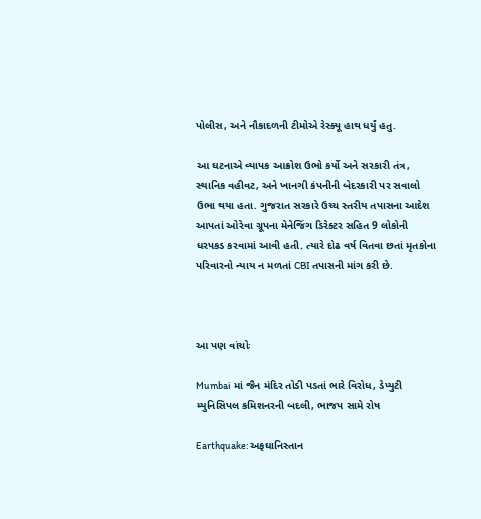પોલીસ, અને નૌકાદળની ટીમોએ રેસ્ક્યૂ હાથ ધર્યું હતુ.

આ ઘટનાએ વ્યાપક આક્રોશ ઉભો કર્યો અને સરકારી તંત્ર, સ્થાનિક વહીવટ, અને ખાનગી કંપનીની બેદરકારી પર સવાલો ઉભા થયા હતા. ગુજરાત સરકારે ઉચ્ચ સ્તરીય તપાસના આદેશ આપતાં ઓરેવા ગ્રૂપના મેનેજિંગ ડિરેક્ટર સહિત 9 લોકોની ધરપકડ કરવામાં આવી હતી. ત્યારે દોઢ વર્ષ વિતવા છતાં મૃતકોના પરિવારનો ન્યાય ન મળતાં CBI તપાસની માંગ કરી છે.



આ પણ વાંચોઃ

Mumbai માં જૈન મંદિર તોડી પડતાં ભારે વિરોધ, ડેપ્યુટી મ્યુનિસિપલ કમિશનરની બદલી, ભાજપ સામે રોષ

Earthquake: અફઘાનિસ્તાન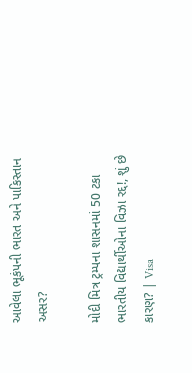આવેલા ભૂકંપની ભારત અને પાકિસ્તાન અસર?

મોદી મિત્ર ટ્રમ્પના શાસનમાં 50 ટકા ભારતીય વિદ્યાર્થીઓના વિઝા રદ્દ!, શું છે કારણ? | Visa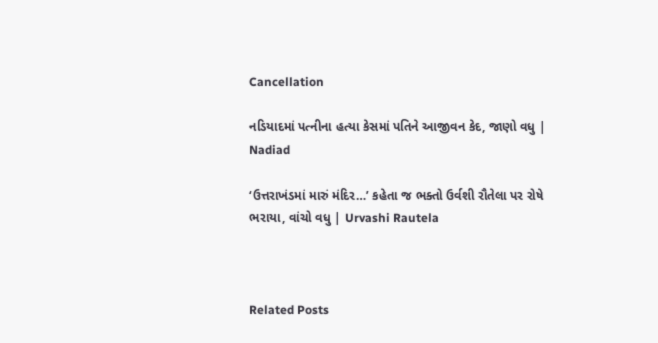Cancellation

નડિયાદમાં પત્નીના હત્યા કેસમાં પતિને આજીવન કેદ, જાણો વધુ | Nadiad

‘ઉત્તરાખંડમાં મારું મંદિર…’ કહેતા જ ભક્તો ઉર્વશી રૌતેલા પર રોષે ભરાયા, વાંચો વધુ | Urvashi Rautela



Related Posts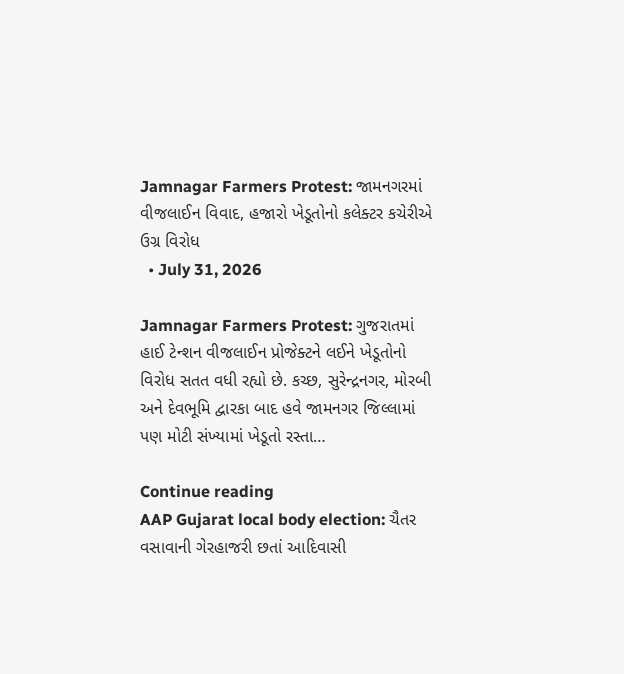Jamnagar Farmers Protest: જામનગરમાં વીજલાઈન વિવાદ, હજારો ખેડૂતોનો કલેક્ટર કચેરીએ ઉગ્ર વિરોધ
  • July 31, 2026

Jamnagar Farmers Protest: ગુજરાતમાં હાઈ ટેન્શન વીજલાઈન પ્રોજેક્ટને લઈને ખેડૂતોનો વિરોધ સતત વધી રહ્યો છે. કચ્છ, સુરેન્દ્રનગર, મોરબી અને દેવભૂમિ દ્વારકા બાદ હવે જામનગર જિલ્લામાં પણ મોટી સંખ્યામાં ખેડૂતો રસ્તા…

Continue reading
AAP Gujarat local body election: ચૈતર વસાવાની ગેરહાજરી છતાં આદિવાસી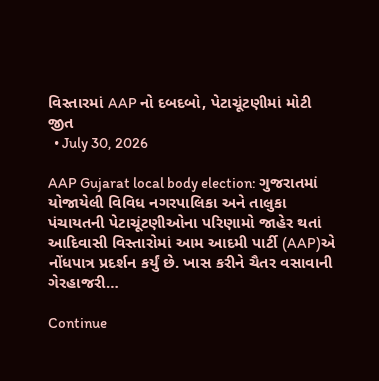વિસ્તારમાં AAP નો દબદબો, પેટાચૂંટણીમાં મોટી જીત
  • July 30, 2026

AAP Gujarat local body election: ગુજરાતમાં યોજાયેલી વિવિધ નગરપાલિકા અને તાલુકા પંચાયતની પેટાચૂંટણીઓના પરિણામો જાહેર થતાં આદિવાસી વિસ્તારોમાં આમ આદમી પાર્ટી (AAP)એ નોંધપાત્ર પ્રદર્શન કર્યું છે. ખાસ કરીને ચૈતર વસાવાની ગેરહાજરી…

Continue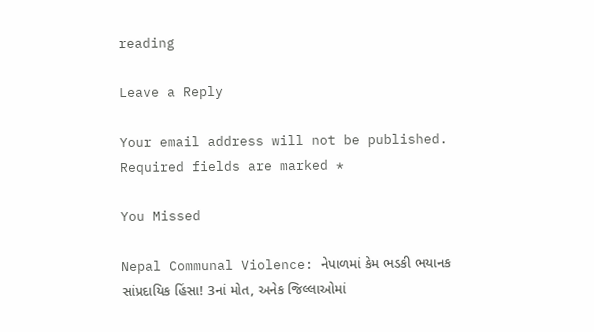reading

Leave a Reply

Your email address will not be published. Required fields are marked *

You Missed

Nepal Communal Violence: નેપાળમાં કેમ ભડકી ભયાનક સાંપ્રદાયિક હિંસા! 3નાં મોત, અનેક જિલ્લાઓમાં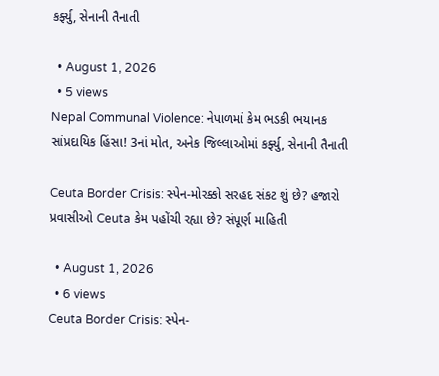કર્ફ્યુ, સેનાની તૈનાતી

  • August 1, 2026
  • 5 views
Nepal Communal Violence: નેપાળમાં કેમ ભડકી ભયાનક સાંપ્રદાયિક હિંસા! 3નાં મોત, અનેક જિલ્લાઓમાં કર્ફ્યુ, સેનાની તૈનાતી

Ceuta Border Crisis: સ્પેન-મોરક્કો સરહદ સંકટ શું છે? હજારો પ્રવાસીઓ Ceuta કેમ પહોંચી રહ્યા છે? સંપૂર્ણ માહિતી

  • August 1, 2026
  • 6 views
Ceuta Border Crisis: સ્પેન-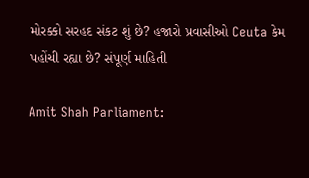મોરક્કો સરહદ સંકટ શું છે? હજારો પ્રવાસીઓ Ceuta કેમ પહોંચી રહ્યા છે? સંપૂર્ણ માહિતી

Amit Shah Parliament: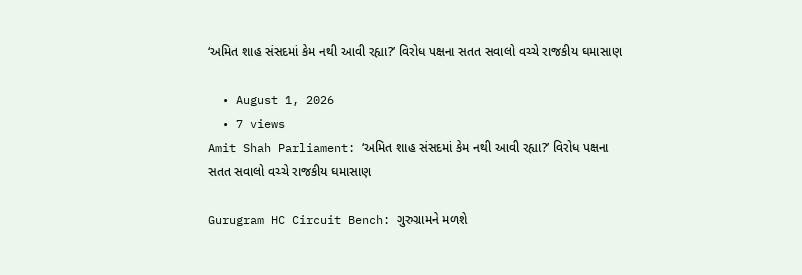‘અમિત શાહ સંસદમાં કેમ નથી આવી રહ્યા?’ વિરોધ પક્ષના સતત સવાલો વચ્ચે રાજકીય ઘમાસાણ

  • August 1, 2026
  • 7 views
Amit Shah Parliament: ‘અમિત શાહ સંસદમાં કેમ નથી આવી રહ્યા?’ વિરોધ પક્ષના સતત સવાલો વચ્ચે રાજકીય ઘમાસાણ

Gurugram HC Circuit Bench: ગુરુગ્રામને મળશે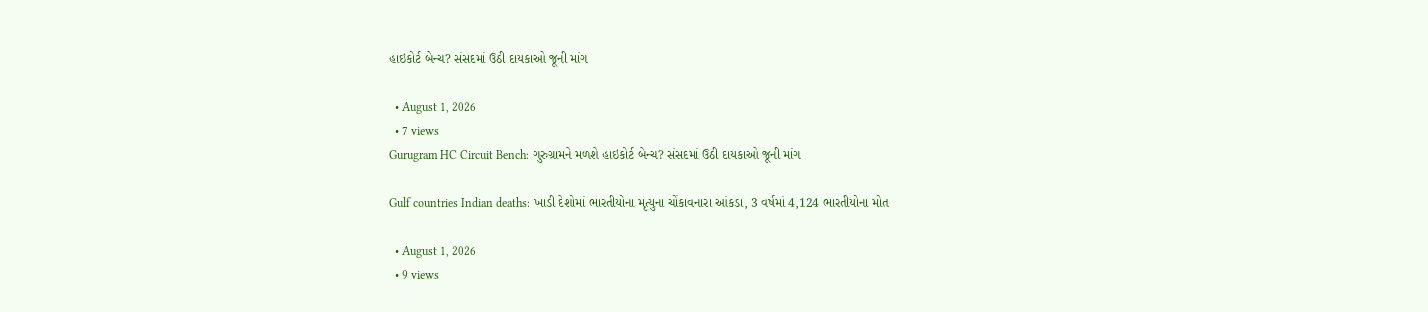હાઇકોર્ટ બેન્ચ? સંસદમાં ઉઠી દાયકાઓ જૂની માંગ

  • August 1, 2026
  • 7 views
Gurugram HC Circuit Bench: ગુરુગ્રામને મળશે હાઇકોર્ટ બેન્ચ? સંસદમાં ઉઠી દાયકાઓ જૂની માંગ

Gulf countries Indian deaths: ખાડી દેશોમાં ભારતીયોના મૃત્યુના ચોંકાવનારા આંકડા, 3 વર્ષમાં 4,124 ભારતીયોના મોત

  • August 1, 2026
  • 9 views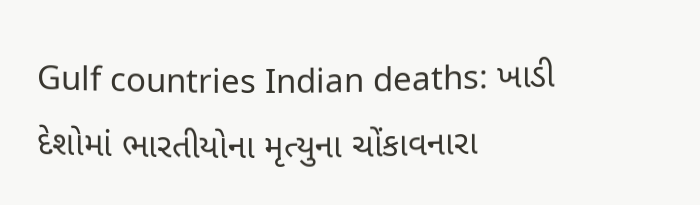Gulf countries Indian deaths: ખાડી દેશોમાં ભારતીયોના મૃત્યુના ચોંકાવનારા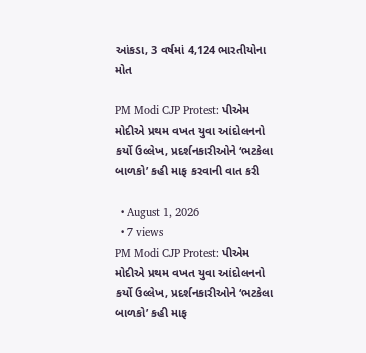આંકડા, 3 વર્ષમાં 4,124 ભારતીયોના મોત

PM Modi CJP Protest: પીએમ મોદીએ પ્રથમ વખત યુવા આંદોલનનો કર્યો ઉલ્લેખ, પ્રદર્શનકારીઓને ‘ભટકેલા બાળકો’ કહી માફ કરવાની વાત કરી

  • August 1, 2026
  • 7 views
PM Modi CJP Protest: પીએમ મોદીએ પ્રથમ વખત યુવા આંદોલનનો કર્યો ઉલ્લેખ, પ્રદર્શનકારીઓને ‘ભટકેલા બાળકો’ કહી માફ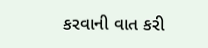કરવાની વાત કરી